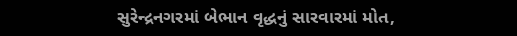સુરેન્દ્રનગરમાં બેભાન વૃદ્ધનું સારવારમાં મોત,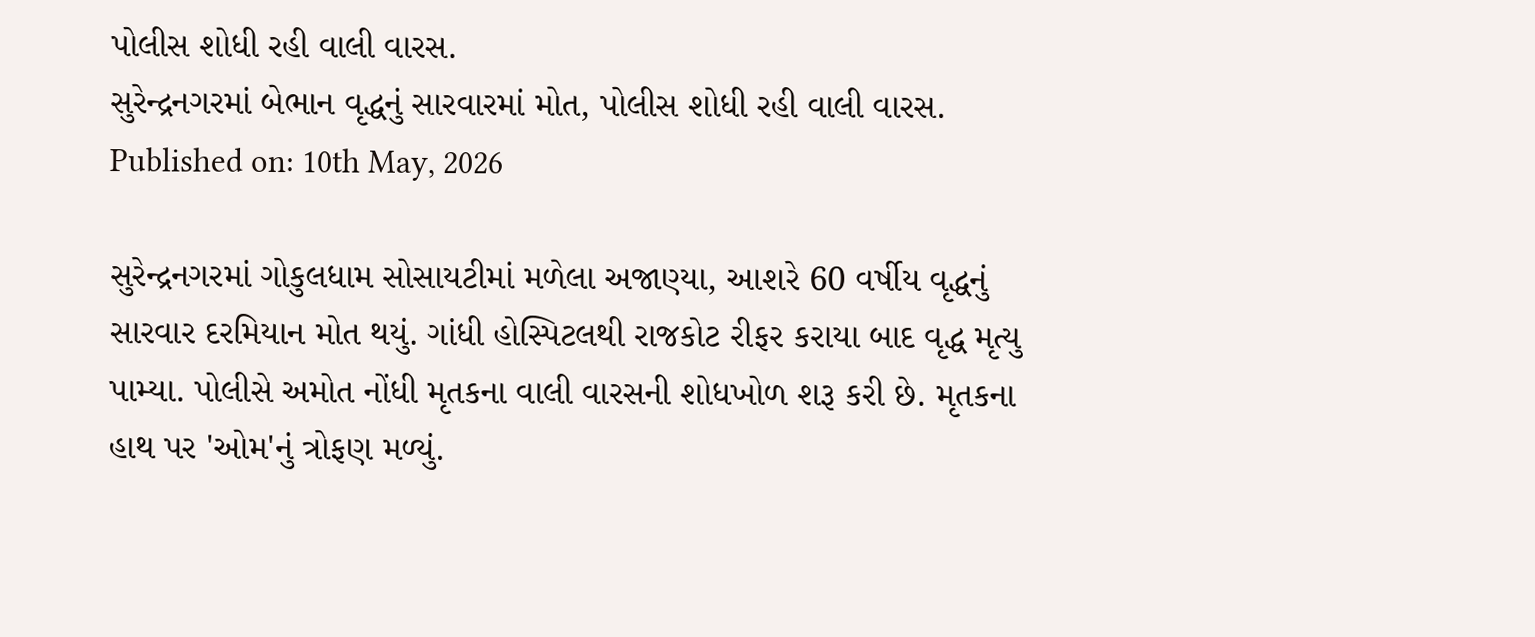પોલીસ શોધી રહી વાલી વારસ.
સુરેન્દ્રનગરમાં બેભાન વૃદ્ધનું સારવારમાં મોત, પોલીસ શોધી રહી વાલી વારસ.
Published on: 10th May, 2026

સુરેન્દ્રનગરમાં ગોકુલધામ સોસાયટીમાં મળેલા અજાણ્યા, આશરે 60 વર્ષીય વૃદ્ધનું સારવાર દરમિયાન મોત થયું. ગાંધી હોસ્પિટલથી રાજકોટ રીફર કરાયા બાદ વૃદ્ધ મૃત્યુ પામ્યા. પોલીસે અમોત નોંધી મૃતકના વાલી વારસની શોધખોળ શરૂ કરી છે. મૃતકના હાથ પર 'ઓમ'નું ત્રોફણ મળ્યું.